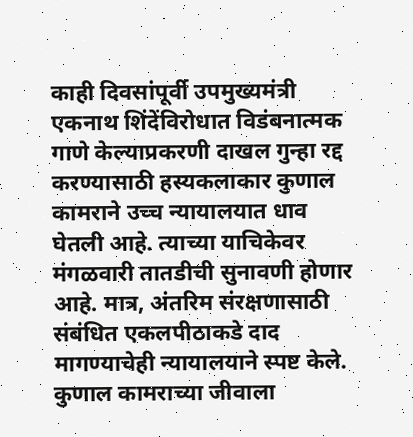काही दिवसांपूर्वी उपमुख्यमंत्री एकनाथ शिंदेंविरोधात विडंबनात्मक गाणे केल्याप्रकरणी दाखल गुन्हा रद्द करण्यासाठी हस्यकलाकार कुणाल कामराने उच्च न्यायालयात धाव घेतली आहे. त्याच्या याचिकेवर मंगळवारी तातडीची सुनावणी होणार आहे. मात्र, अंतरिम संरक्षणासाठी संबंधित एकलपीठाकडे दाद मागण्याचेही न्यायालयाने स्पष्ट केले.
कुणाल कामराच्या जीवाला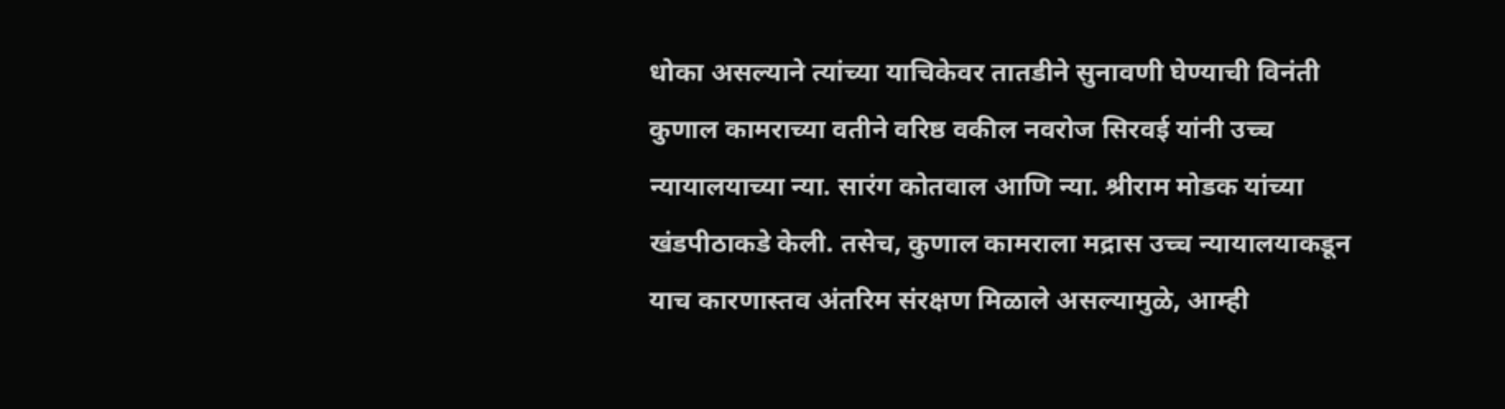धोका असल्याने त्यांच्या याचिकेवर तातडीने सुनावणी घेण्याची विनंती कुणाल कामराच्या वतीने वरिष्ठ वकील नवरोज सिरवई यांनी उच्च न्यायालयाच्या न्या. सारंग कोतवाल आणि न्या. श्रीराम मोडक यांच्या खंडपीठाकडे केली. तसेच, कुणाल कामराला मद्रास उच्च न्यायालयाकडून याच कारणास्तव अंतरिम संरक्षण मिळाले असल्यामुळे, आम्ही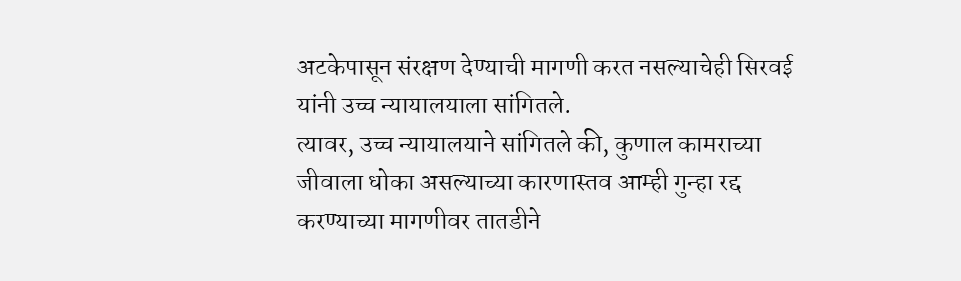अटकेपासून संरक्षण देण्याची मागणी करत नसल्याचेही सिरवई यांनी उच्च न्यायालयाला सांगितले.
त्यावर, उच्च न्यायालयाने सांगितले की, कुणाल कामराच्या जीवाला धोका असल्याच्या कारणास्तव आम्ही गुन्हा रद्द करण्याच्या मागणीवर तातडीने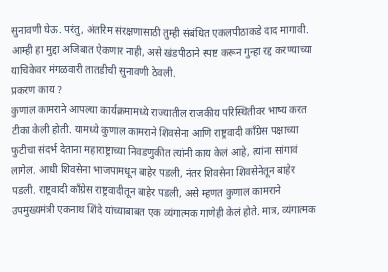सुनावणी घेऊ. परंतु, अंतरिम संरक्षणासाठी तुम्ही संबंधित एकलपीठाकडे दाद मागावी. आम्ही हा मुद्दा अजिबात ऐकणार नाही, असे खंडपीठाने स्पष्ट करून गुन्हा रद्द करण्याच्या याचिकेवर मंगळवारी तातडीची सुनावणी ठेवली.
प्रकरण काय ?
कुणाल कामराने आपल्या कार्यक्रमामध्ये राज्यातील राजकीय परिस्थितीवर भाष्य करत टीका केली होती. यामध्ये कुणाल कामराने शिवसेना आणि राष्ट्रवादी काँग्रेस पक्षाच्या फुटीचा संदर्भ देताना महाराष्ट्राच्या निवडणुकीत त्यांनी काय केलं आहे, त्यांना सांगावं लागेल. आधी शिवसेना भाजपामधून बाहेर पडली, नंतर शिवसेना शिवसेनेतून बाहेर पडली. राष्ट्रवादी काँग्रेस राष्ट्रवादीतून बाहेर पडली, असे म्हणत कुणाल कामराने उपमुख्यमंत्री एकनाथ शिंदे यांच्याबाबत एक व्यंगात्मक गाणेही केलं होते. मात्र, व्यंगात्मक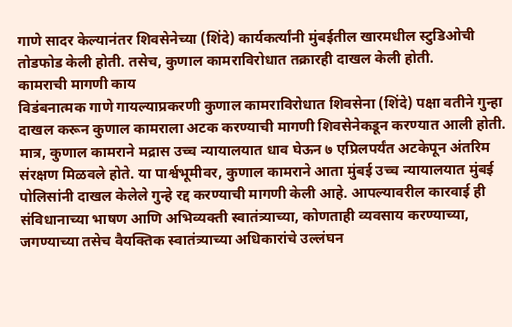गाणे सादर केल्यानंतर शिवसेनेच्या (शिंदे) कार्यकर्त्यांनी मुंबईतील खारमधील स्टुडिओची तोडफोड केली होती. तसेच, कुणाल कामराविरोधात तक्रारही दाखल केली होती.
कामराची मागणी काय
विडंबनात्मक गाणे गायल्याप्रकरणी कुणाल कामराविरोधात शिवसेना (शिंदे) पक्षा वतीने गुन्हा दाखल करून कुणाल कामराला अटक करण्याची मागणी शिवसेनेकडून करण्यात आली होती. मात्र, कुणाल कामराने मद्रास उच्च न्यायालयात धाव घेऊन ७ एप्रिलपर्यंत अटकेपून अंतरिम संरक्षण मिळवले होते. या पार्श्वभूमीवर, कुणाल कामराने आता मुंबई उच्च न्यायालयात मुंबई पोलिसांनी दाखल केलेले गुन्हे रद्द करण्याची मागणी केली आहे. आपल्यावरील कारवाई ही संविधानाच्या भाषण आणि अभिव्यक्ती स्वातंत्र्याच्या, कोणताही व्यवसाय करण्याच्या, जगण्याच्या तसेच वैयक्तिक स्वातंत्र्याच्या अधिकारांचे उल्लंघन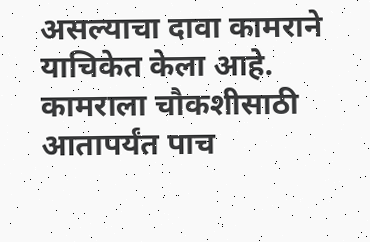असल्याचा दावा कामराने याचिकेत केला आहे. कामराला चौकशीसाठी आतापर्यंत पाच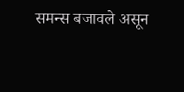समन्स बजावले असून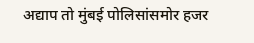अद्याप तो मुंबई पोलिसांसमोर हजर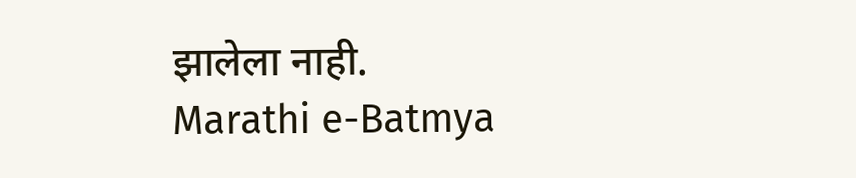झालेला नाही.
Marathi e-Batmya